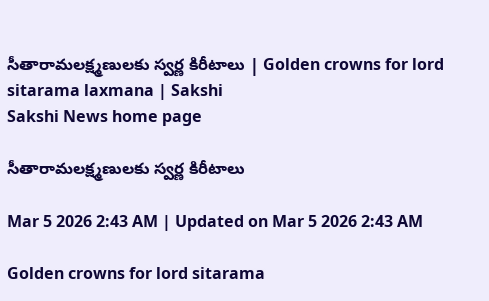సీతారామలక్ష్మణులకు స్వర్ణ కిరీటాలు | Golden crowns for lord sitarama laxmana | Sakshi
Sakshi News home page

సీతారామలక్ష్మణులకు స్వర్ణ కిరీటాలు

Mar 5 2026 2:43 AM | Updated on Mar 5 2026 2:43 AM

Golden crowns for lord sitarama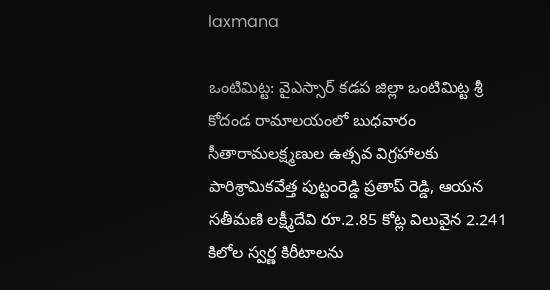laxmana

ఒంటిమిట్ట: వైఎస్సార్‌ కడప జిల్లా ఒంటిమిట్ట శ్రీ కోదండ రామాలయంలో బుధవారం సీతారామలక్ష్మణుల ఉత్సవ విగ్రహాలకు పారిశ్రామికవేత్త పుట్టంరెడ్డి ప్రతాప్‌ రెడ్డి, ఆయన సతీమణి లక్ష్మీదేవి రూ.2.85 కోట్ల విలువైన 2.241 కిలోల స్వర్ణ కిరీటాలను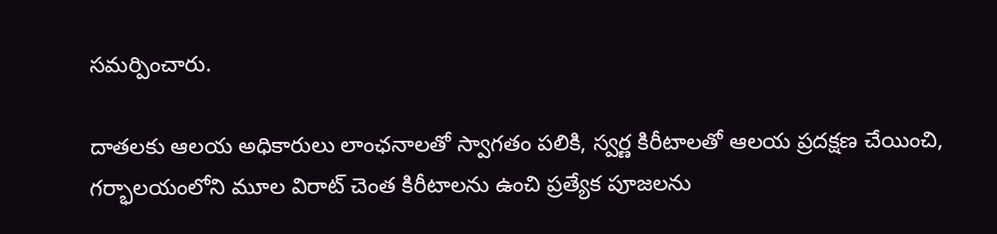సమర్పించారు.

దాతలకు ఆలయ అధికారులు లాంఛనాలతో స్వాగతం పలికి, స్వర్ణ కిరీటాలతో ఆలయ ప్రదక్షణ చేయించి, గర్భాలయంలోని మూల విరాట్‌ చెంత కిరీటాలను ఉంచి ప్రత్యేక పూజలను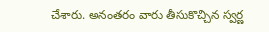చేశారు. అనంతరం వారు తీసుకొచ్చిన స్వర్ణ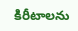కిరీటాలను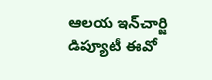ఆలయ ఇన్‌చార్జి డిప్యూటీ ఈవో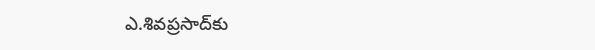ఎ.శివప్రసాద్‌కు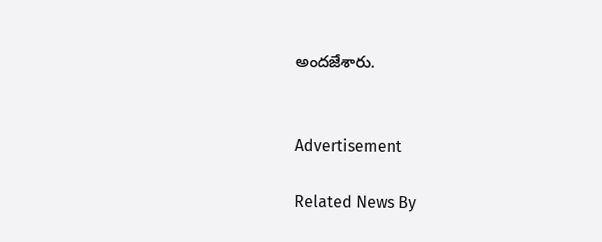అందజేశారు.


Advertisement

Related News By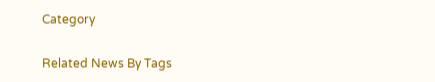Category

Related News By Tags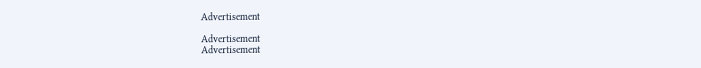Advertisement

Advertisement
Advertisement